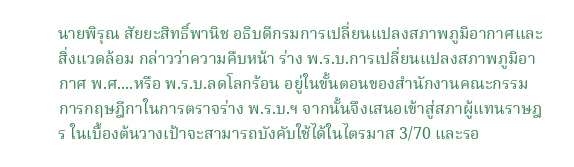นายพิรุณ สัยยะสิทธิ์พานิช อธิบดีกรมการเปลี่ยนแปลงสภาพภูมิอากาศและสิ่งแวดล้อม กล่าวว่าความคืบหน้า ร่าง พ.ร.บ.การเปลี่ยนแปลงสภาพภูมิอากาศ พ.ศ....หรือ พ.ร.บ.ลดโลกร้อน อยู่ในขั้นตอนของสำนักงานคณะกรรมการกฤษฎีกาในการตราจร่าง พ.ร.บ.ฯ จากนั้นจึงเสนอเข้าสู่สภาผู้แทนราษฎร ในเบื้องต้นวางเป้าจะสามารถบังคับใช้ได้ในไตรมาส 3/70 และรอ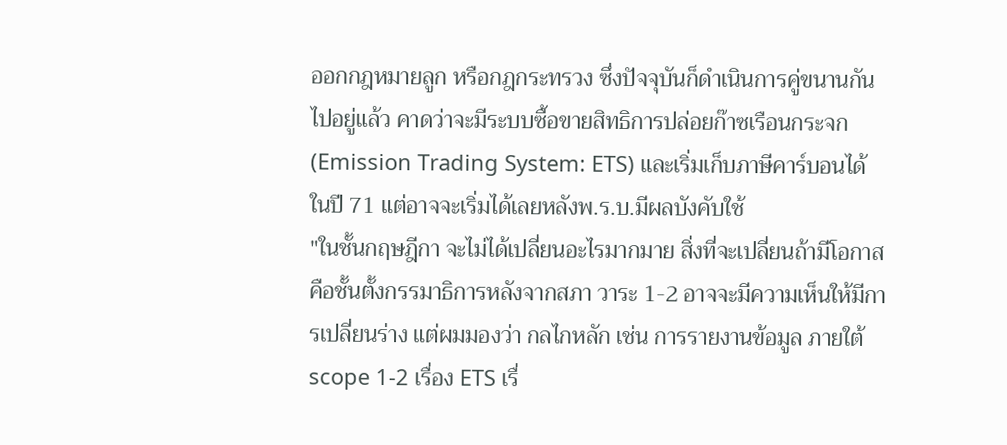ออกกฎหมายลูก หรือกฎกระทรวง ซึ่งปัจจุบันก็ดำเนินการคู่ขนานกันไปอยู่แล้ว คาดว่าจะมีระบบซื้อขายสิทธิการปล่อยก๊าซเรือนกระจก (Emission Trading System: ETS) และเริ่มเก็บภาษีคาร์บอนได้ ในปี 71 แต่อาจจะเริ่มได้เลยหลังพ.ร.บ.มีผลบังคับใช้
"ในชั้นกฤษฎีกา จะไม่ได้เปลี่ยนอะไรมากมาย สิ่งที่จะเปลี่ยนถ้ามีโอกาสคือชั้นตั้งกรรมาธิการหลังจากสภา วาระ 1-2 อาจจะมีความเห็นให้มีการเปลี่ยนร่าง แต่ผมมองว่า กลไกหลัก เช่น การรายงานข้อมูล ภายใต้ scope 1-2 เรื่อง ETS เรื่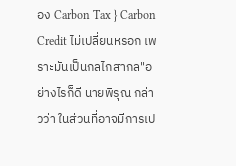อง Carbon Tax } Carbon Credit ไม่เปลี่ยนหรอก เพราะมันเป็นกลไกสากล"อย่างไรก็ดี นายพิรุณ กล่าวว่า ในส่วนที่อาจมีการเป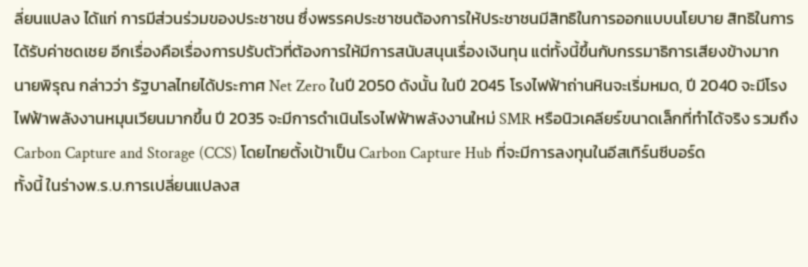ลี่ยนแปลง ได้แก่ การมีส่วนร่วมของประชาชน ซึ่งพรรคประชาชนต้องการให้ประชาชนมีสิทธิในการออกแบบนโยบาย สิทธิในการได้รับค่าชดเชย อีกเรื่องคือเรื่องการปรับตัวที่ต้องการให้มีการสนับสนุนเรื่องเงินทุน แต่ทั้งนี้ขึ้นกับกรรมาธิการเสียงข้างมาก
นายพิรุณ กล่าวว่า รัฐบาลไทยได้ประกาศ Net Zero ในปี 2050 ดังนั้น ในปี 2045 โรงไฟฟ้าถ่านหินจะเริ่มหมด, ปี 2040 จะมีโรงไฟฟ้าพลังงานหมุนเวียนมากขึ้น ปี 2035 จะมีการดำเนินโรงไฟฟ้าพลังงานใหม่ SMR หรือนิวเคลียร์ขนาดเล็กที่ทำได้จริง รวมถึง Carbon Capture and Storage (CCS) โดยไทยตั้งเป้าเป็น Carbon Capture Hub ที่จะมีการลงทุนในอีสเทิร์นซีบอร์ด
ทั้งนี้ ในร่างพ.ร.บ.การเปลี่ยนแปลงส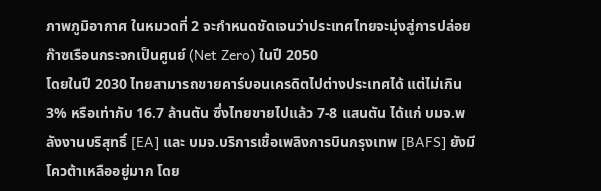ภาพภูมิอากาศ ในหมวดที่ 2 จะกำหนดชัดเจนว่าประเทศไทยจะมุ่งสู่การปล่อยก๊าซเรือนกระจกเป็นศูนย์ (Net Zero) ในปี 2050
โดยในปี 2030 ไทยสามารถขายคาร์บอนเครดิตไปต่างประเทศได้ แต่ไม่เกิน 3% หรือเท่ากับ 16.7 ล้านตัน ซึ่งไทยขายไปแล้ว 7-8 แสนตัน ได้แก่ บมจ.พลังงานบริสุทธิ์ [EA] และ บมจ.บริการเชื้อเพลิงการบินกรุงเทพ [BAFS] ยังมีโควต้าเหลืออยู่มาก โดย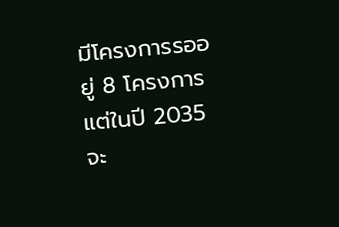มีโครงการรออยู่ 8 โครงการ
แต่ในปี 2035 จะ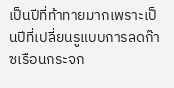เป็นปีที่ท้าทายมากเพราะเป็นปีที่เปลี่ยนรูแบบการลดก๊าซเรือนกระจก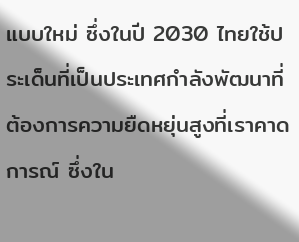แบบใหม่ ซึ่งในปี 2030 ไทยใช้ประเด็นที่เป็นประเทศกำลังพัฒนาที่ต้องการความยืดหยุ่นสูงที่เราคาดการณ์ ซึ่งใน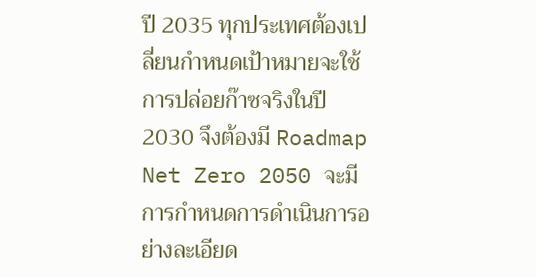ปี 2035 ทุกประเทศต้องเปลี่ยนกำหนดเป้าหมายจะใช้การปล่อยก๊าซจริงในปี 2030 จึงต้องมี Roadmap Net Zero 2050 จะมีการกำหนดการดำเนินการอย่างละเอียด